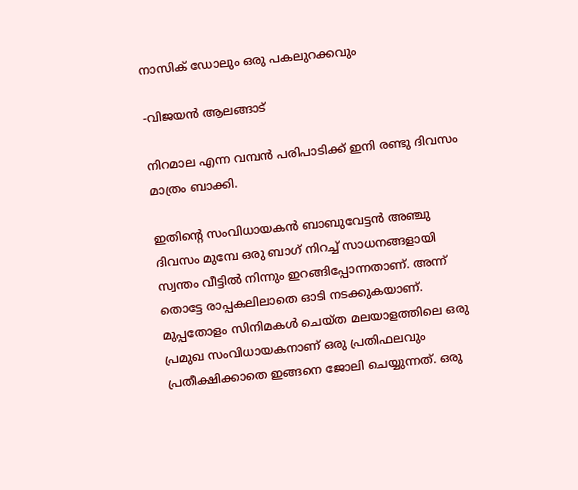നാസിക് ഡോലും ഒരു പകലുറക്കവും

-വിജയൻ ആലങ്ങാട്

നിറമാല എന്ന വമ്പൻ പരിപാടിക്ക് ഇനി രണ്ടു ദിവസം മാത്രം ബാക്കി.

ഇതിന്റെ സംവിധായകൻ ബാബുവേട്ടൻ അഞ്ചു ദിവസം മുമ്പേ ഒരു ബാഗ് നിറച്ച് സാധനങ്ങളായി സ്വന്തം വീട്ടിൽ നിന്നും ഇറങ്ങിപ്പോന്നതാണ്. അന്ന് തൊട്ടേ രാപ്പകലിലാതെ ഓടി നടക്കുകയാണ്. മുപ്പതോളം സിനിമകൾ ചെയ്ത മലയാളത്തിലെ ഒരു പ്രമുഖ സംവിധായകനാണ് ഒരു പ്രതിഫലവും പ്രതീക്ഷിക്കാതെ ഇങ്ങനെ ജോലി ചെയ്യുന്നത്. ഒരു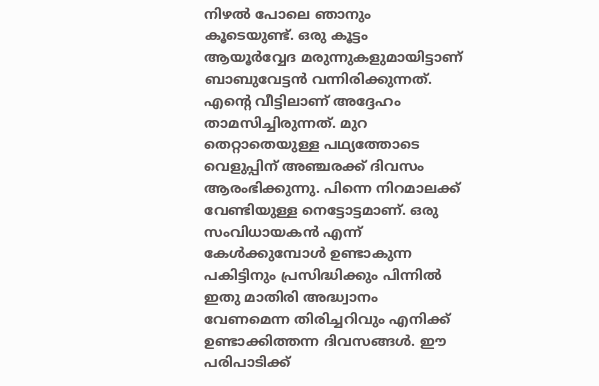നിഴൽ പോലെ ഞാനും കൂടെയുണ്ട്. ഒരു കൂട്ടം ആയൂർവ്വേദ മരുന്നുകളുമായിട്ടാണ് ബാബുവേട്ടൻ വന്നിരിക്കുന്നത്. എന്റെ വീട്ടിലാണ് അദ്ദേഹം താമസിച്ചിരുന്നത്. മുറ തെറ്റാതെയുള്ള പഥ്യത്തോടെ വെളുപ്പിന് അഞ്ചരക്ക് ദിവസം ആരംഭിക്കുന്നു. പിന്നെ നിറമാലക്ക് വേണ്ടിയുള്ള നെട്ടോട്ടമാണ്. ഒരു സംവിധായകൻ എന്ന് കേൾക്കുമ്പോൾ ഉണ്ടാകുന്ന പകിട്ടിനും പ്രസിദ്ധിക്കും പിന്നിൽ ഇതു മാതിരി അദ്ധ്വാനം വേണമെന്ന തിരിച്ചറിവും എനിക്ക് ഉണ്ടാക്കിത്തന്ന ദിവസങ്ങൾ. ഈ പരിപാടിക്ക്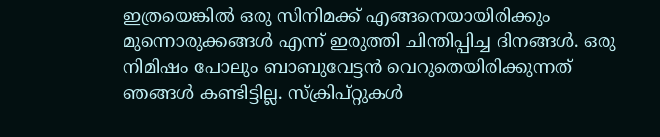ഇത്രയെങ്കിൽ ഒരു സിനിമക്ക് എങ്ങനെയായിരിക്കും മുന്നൊരുക്കങ്ങൾ എന്ന് ഇരുത്തി ചിന്തിപ്പിച്ച ദിനങ്ങൾ. ഒരു നിമിഷം പോലും ബാബുവേട്ടൻ വെറുതെയിരിക്കുന്നത് ഞങ്ങൾ കണ്ടിട്ടില്ല. സ്ക്രിപ്റ്റുകൾ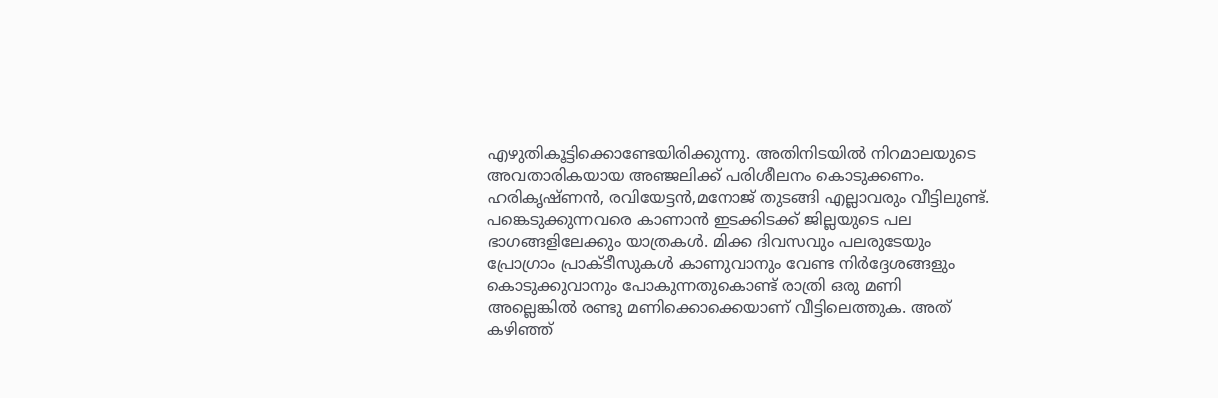എഴുതികൂട്ടിക്കൊണ്ടേയിരിക്കുന്നു. അതിനിടയിൽ നിറമാലയുടെ അവതാരികയായ അഞ്ജലിക്ക് പരിശീലനം കൊടുക്കണം. ഹരികൃഷ്ണൻ, രവിയേട്ടൻ,മനോജ് തുടങ്ങി എല്ലാവരും വീട്ടിലുണ്ട്. പങ്കെടുക്കുന്നവരെ കാണാൻ ഇടക്കിടക്ക് ജില്ലയുടെ പല ഭാഗങ്ങളിലേക്കും യാത്രകൾ. മിക്ക ദിവസവും പലരുടേയും പ്രോഗ്രാം പ്രാക്ടീസുകൾ കാണുവാനും വേണ്ട നിർദ്ദേശങ്ങളും കൊടുക്കുവാനും പോകുന്നതുകൊണ്ട് രാത്രി ഒരു മണി അല്ലെങ്കിൽ രണ്ടു മണിക്കൊക്കെയാണ് വീട്ടിലെത്തുക. അത് കഴിഞ്ഞ്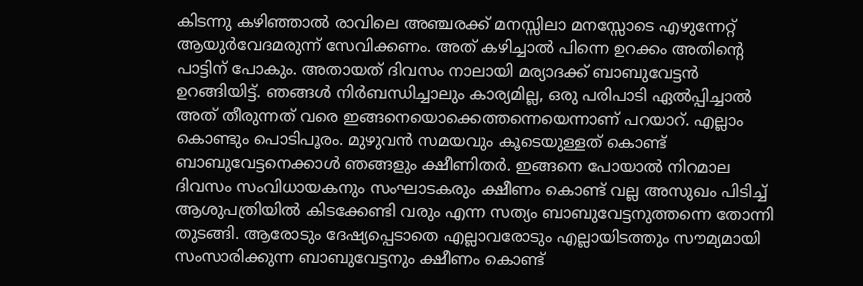കിടന്നു കഴിഞ്ഞാൽ രാവിലെ അഞ്ചരക്ക് മനസ്സിലാ മനസ്സോടെ എഴുന്നേറ്റ് ആയുർവേദമരുന്ന് സേവിക്കണം. അത് കഴിച്ചാൽ പിന്നെ ഉറക്കം അതിന്റെ പാട്ടിന് പോകും. അതായത് ദിവസം നാലായി മര്യാദക്ക് ബാബുവേട്ടൻ ഉറങ്ങിയിട്ട്. ഞങ്ങൾ നിർബന്ധിച്ചാലും കാര്യമില്ല, ഒരു പരിപാടി ഏൽപ്പിച്ചാൽ അത് തീരുന്നത് വരെ ഇങ്ങനെയൊക്കെത്തന്നെയെന്നാണ് പറയാറ്. എല്ലാം കൊണ്ടും പൊടിപൂരം. മുഴുവൻ സമയവും കൂടെയുള്ളത് കൊണ്ട് ബാബുവേട്ടനെക്കാൾ ഞങ്ങളും ക്ഷീണിതർ. ഇങ്ങനെ പോയാൽ നിറമാല ദിവസം സംവിധായകനും സംഘാടകരും ക്ഷീണം കൊണ്ട് വല്ല അസുഖം പിടിച്ച് ആശുപത്രിയിൽ കിടക്കേണ്ടി വരും എന്ന സത്യം ബാബുവേട്ടനുത്തന്നെ തോന്നി തുടങ്ങി. ആരോടും ദേഷ്യപ്പെടാതെ എല്ലാവരോടും എല്ലായിടത്തും സൗമ്യമായി സംസാരിക്കുന്ന ബാബുവേട്ടനും ക്ഷീണം കൊണ്ട്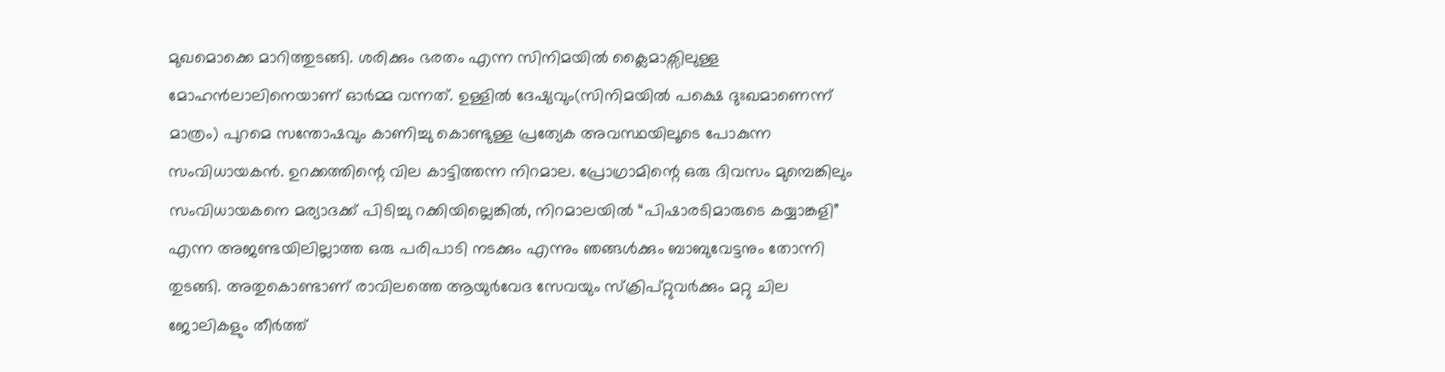മുഖമൊക്കെ മാറിത്തുടങ്ങി. ശരിക്കും ഭരതം എന്ന സിനിമയിൽ ക്ലൈമാക്സിലുള്ള മോഹൻലാലിനെയാണ് ഓർമ്മ വന്നത്. ഉള്ളിൽ ദേഷ്യവും(സിനിമയിൽ പക്ഷെ ദുഃഖമാണെന്ന് മാത്രം) പുറമെ സന്തോഷവും കാണിച്ചു കൊണ്ടുള്ള പ്രത്യേക അവസ്ഥയിലൂടെ പോകുന്ന സംവിധായകൻ. ഉറക്കത്തിന്റെ വില കാട്ടിത്തന്ന നിറമാല. പ്രോഗ്രാമിന്റെ ഒരു ദിവസം മുമ്പെങ്കിലും സംവിധായകനെ മര്യാദക്ക് പിടിച്ചു റക്കിയില്ലെങ്കിൽ, നിറമാലയിൽ “പിഷാരടിമാരുടെ കയ്യാങ്കളി” എന്ന അജണ്ടയിലില്ലാത്ത ഒരു പരിപാടി നടക്കും എന്നും ഞങ്ങൾക്കും ബാബുവേട്ടനും തോന്നി തുടങ്ങി. അതുകൊണ്ടാണ് രാവിലത്തെ ആയുർവേദ സേവയും സ്ക്രിപ്റ്റുവർക്കും മറ്റു ചില ജോലികളും തീർത്ത്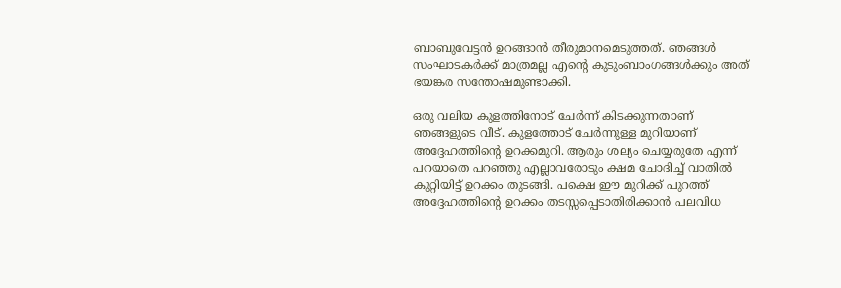ബാബുവേട്ടൻ ഉറങ്ങാൻ തീരുമാനമെടുത്തത്. ഞങ്ങൾ സംഘാടകർക്ക് മാത്രമല്ല എന്റെ കുടുംബാംഗങ്ങൾക്കും അത് ഭയങ്കര സന്തോഷമുണ്ടാക്കി.

ഒരു വലിയ കുളത്തിനോട് ചേർന്ന് കിടക്കുന്നതാണ് ഞങ്ങളുടെ വീട്. കുളത്തോട് ചേർന്നുള്ള മുറിയാണ് അദ്ദേഹത്തിന്റെ ഉറക്കമുറി. ആരും ശല്യം ചെയ്യരുതേ എന്ന് പറയാതെ പറഞ്ഞു എല്ലാവരോടും ക്ഷമ ചോദിച്ച് വാതിൽ കുറ്റിയിട്ട് ഉറക്കം തുടങ്ങി. പക്ഷെ ഈ മുറിക്ക് പുറത്ത് അദ്ദേഹത്തിന്റെ ഉറക്കം തടസ്സപ്പെടാതിരിക്കാൻ പലവിധ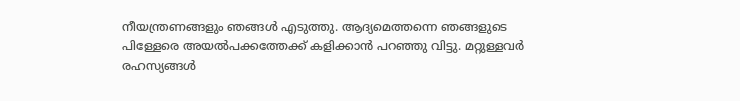നീയന്ത്രണങ്ങളും ഞങ്ങൾ എടുത്തു. ആദ്യമെത്തന്നെ ഞങ്ങളുടെ പിള്ളേരെ അയൽപക്കത്തേക്ക് കളിക്കാൻ പറഞ്ഞു വിട്ടു. മറ്റുള്ളവർ രഹസ്യങ്ങൾ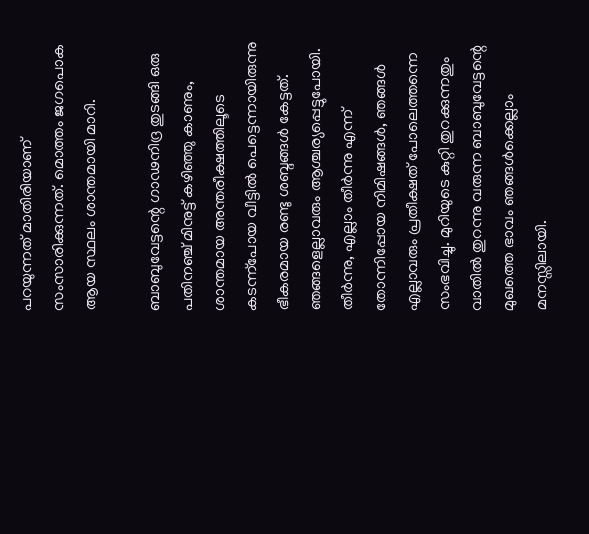പറയുന്നത് മാതിരിയാണ് സംസാരിക്കുന്നത്. മൊത്തം ജഗപൊക ആയ സ്ഥലം ശാന്തമായി മാറി.

ബാബുവേട്ടന്റെ ഗാഢനിദ്ര തുടങ്ങി ഒരു പതിനഞ്ച് മിനുട്ട് കഴിഞ്ഞു കാണും, ശാന്തമായ അന്തരീക്ഷത്തിലൂടെ കടന്ന്പോയ വീട്ടിൽ പെട്ടെന്നായിരുന്നു ഭീകരമായ രണ്ടു ശബ്ദങ്ങൾ കേട്ടത്. ഞങ്ങളെല്ലാവരും ആശ്ചര്യപ്പെട്ടുപോയി. തീർന്നു, എല്ലാം തീർന്നു എന്ന് തോന്നിപ്പോയ നിമിഷങ്ങൾ, ഞങ്ങൾ എല്ലാവരും പ്രതീക്ഷത് പോലെത്തന്നെ സംഭവിച്ചു. മുറിയുടെ കുറ്റി തുറക്കുന്നതും വാതിൽ തുറന്നു വരുന്ന ബാബുവേട്ടന്റെ മുഖത്തെ ഭാവം ഞങ്ങൾക്കെല്ലാം മനസ്സിലായി.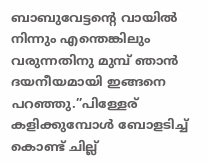ബാബുവേട്ടന്റെ വായിൽ നിന്നും എന്തെങ്കിലും വരുന്നതിനു മുമ്പ് ഞാൻ ദയനീയമായി ഇങ്ങനെ പറഞ്ഞു.”പിള്ളേര് കളിക്കുമ്പോൾ ബോളടിച്ച് കൊണ്ട് ചില്ല്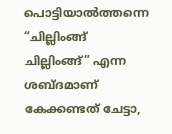പൊട്ടിയാൽത്തന്നെ “ചില്ലിംങ്ങ് ചില്ലിംങ്ങ്” എന്ന ശബ്ദമാണ് കേക്കണ്ടത് ചേട്ടാ,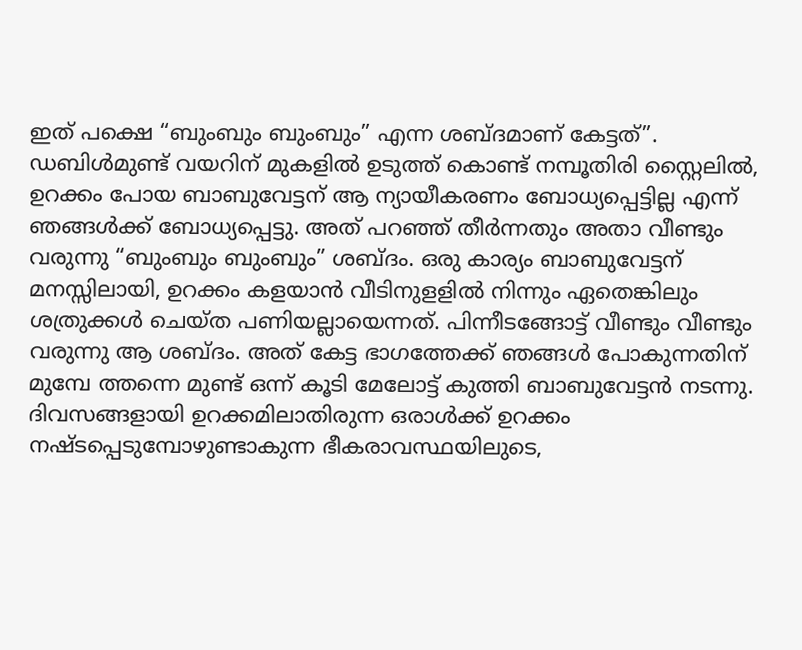ഇത് പക്ഷെ “ബുംബും ബുംബും” എന്ന ശബ്ദമാണ് കേട്ടത്”. ഡബിൾമുണ്ട് വയറിന് മുകളിൽ ഉടുത്ത് കൊണ്ട് നമ്പൂതിരി സ്റ്റൈലിൽ, ഉറക്കം പോയ ബാബുവേട്ടന് ആ ന്യായീകരണം ബോധ്യപ്പെട്ടില്ല എന്ന് ഞങ്ങൾക്ക് ബോധ്യപ്പെട്ടു. അത് പറഞ്ഞ് തീർന്നതും അതാ വീണ്ടും വരുന്നു “ബുംബും ബുംബും” ശബ്ദം. ഒരു കാര്യം ബാബുവേട്ടന് മനസ്സിലായി, ഉറക്കം കളയാൻ വീടിനുളളിൽ നിന്നും ഏതെങ്കിലും ശത്രുക്കൾ ചെയ്ത പണിയല്ലായെന്നത്. പിന്നീടങ്ങോട്ട് വീണ്ടും വീണ്ടും വരുന്നു ആ ശബ്ദം. അത് കേട്ട ഭാഗത്തേക്ക് ഞങ്ങൾ പോകുന്നതിന് മുമ്പേ ത്തന്നെ മുണ്ട് ഒന്ന് കൂടി മേലോട്ട് കുത്തി ബാബുവേട്ടൻ നടന്നു. ദിവസങ്ങളായി ഉറക്കമിലാതിരുന്ന ഒരാൾക്ക് ഉറക്കം നഷ്ടപ്പെടുമ്പോഴുണ്ടാകുന്ന ഭീകരാവസ്ഥയിലുടെ,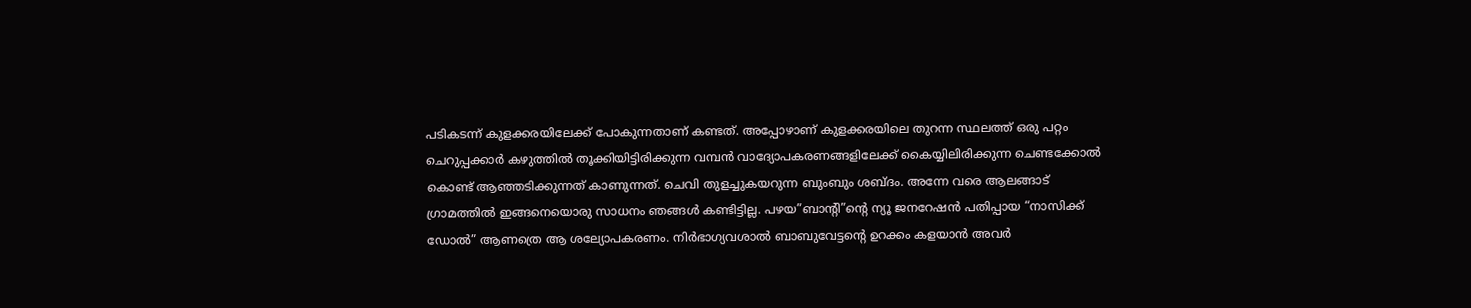പടികടന്ന് കുളക്കരയിലേക്ക്‌ പോകുന്നതാണ് കണ്ടത്. അപ്പോഴാണ് കുളക്കരയിലെ തുറന്ന സ്ഥലത്ത് ഒരു പറ്റം ചെറുപ്പക്കാർ കഴുത്തിൽ തൂക്കിയിട്ടിരിക്കുന്ന വമ്പൻ വാദ്യോപകരണങ്ങളിലേക്ക് കൈയ്യിലിരിക്കുന്ന ചെണ്ടക്കോൽ കൊണ്ട് ആഞ്ഞടിക്കുന്നത് കാണുന്നത്. ചെവി തുളച്ചുകയറുന്ന ബുംബും ശബ്ദം. അന്നേ വരെ ആലങ്ങാട് ഗ്രാമത്തിൽ ഇങ്ങനെയൊരു സാധനം ഞങ്ങൾ കണ്ടിട്ടില്ല. പഴയ”ബാന്റി”ന്റെ ന്യൂ ജനറേഷൻ പതിപ്പായ “നാസിക്ക് ഡോൽ” ആണത്രെ ആ ശല്യോപകരണം. നിർഭാഗ്യവശാൽ ബാബുവേട്ടന്റെ ഉറക്കം കളയാൻ അവർ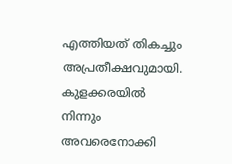എത്തിയത് തികച്ചും അപ്രതീക്ഷവുമായി. കുളക്കരയിൽ നിന്നും അവരെനോക്കി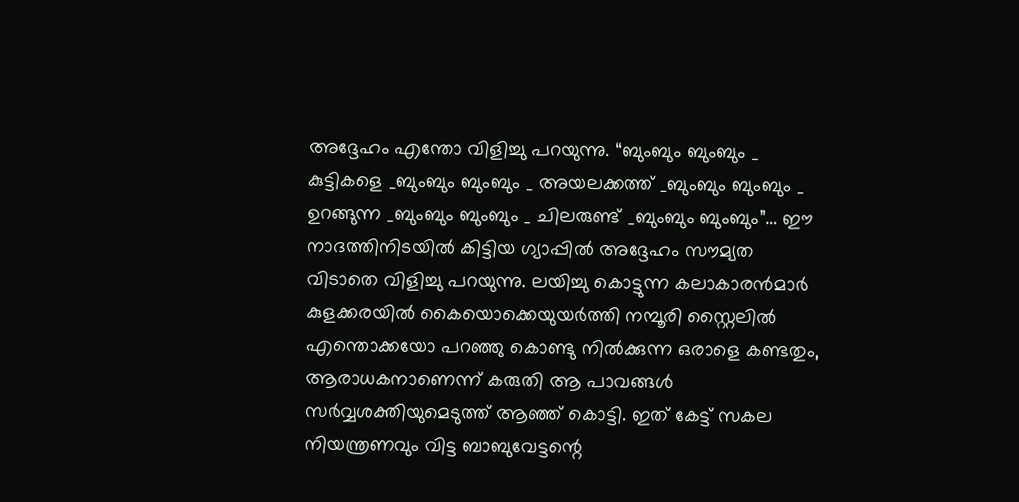അദ്ദേഹം എന്തോ വിളിച്ചു പറയുന്നു. “ബുംബും ബുംബും _ കുട്ടികളെ _ബുംബും ബുംബും _ അയലക്കത്ത് _ബുംബും ബുംബും _ ഉറങ്ങുന്ന _ബുംബും ബുംബും _ ചിലരുണ്ട് _ബുംബും ബുംബും”… ഈ നാദത്തിനിടയിൽ കിട്ടിയ ഗ്യാപ്പിൽ അദ്ദേഹം സൗമ്യത വിടാതെ വിളിച്ചു പറയുന്നു. ലയിച്ചു കൊട്ടുന്ന കലാകാരൻമാർ കുളക്കരയിൽ കൈയൊക്കെയുയർത്തി നമ്പൂരി സ്റ്റൈലിൽ എന്തൊക്കയോ പറഞ്ഞു കൊണ്ടു നിൽക്കുന്ന ഒരാളെ കണ്ടതും, ആരാധകനാണെന്ന് കരുതി ആ പാവങ്ങൾ സർവ്വശക്തിയുമെടുത്ത് ആഞ്ഞ് കൊട്ടി. ഇത് കേട്ട് സകല നിയന്ത്രണവും വിട്ട ബാബുവേട്ടന്റെ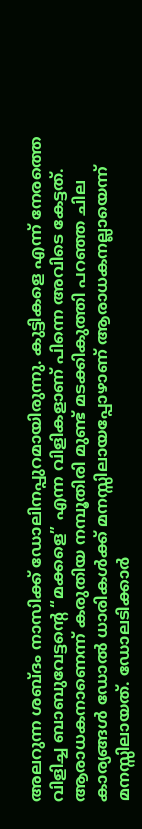അലറുന്ന ശബ്ദം നാസിക്ക് ഡോലിനപ്പുറമായിരുന്നു. കുട്ടികളെ എന്ന് നേരത്തെ വിളിച്ച ബാബുവേട്ടന്റെ “മക്കളെ” എന്ന വിളികളാണ് പിന്നെ അവിടെ കേട്ടത്. ആരാധകനാണെന്ന് കരുതിയ നമ്പൂതിരി മുണ്ട് മടക്കികുത്തി പറഞ്ഞ ചില കാര്യങ്ങൾ ഡോൽ ധാരികൾക്ക് മനസ്സിലായപ്പോഴാണ് ആരാധകനല്ലായെന്ന് മനസ്സിലായത്. ഡോലടിക്കാർ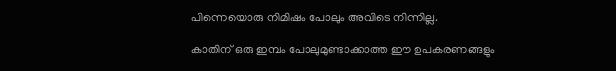പിന്നെയൊരു നിമിഷം പോലും അവിടെ നിന്നില്ല.

കാതിന് ഒരു ഇമ്പം പോലുമുണ്ടാക്കാത്ത ഈ ഉപകരണങ്ങളും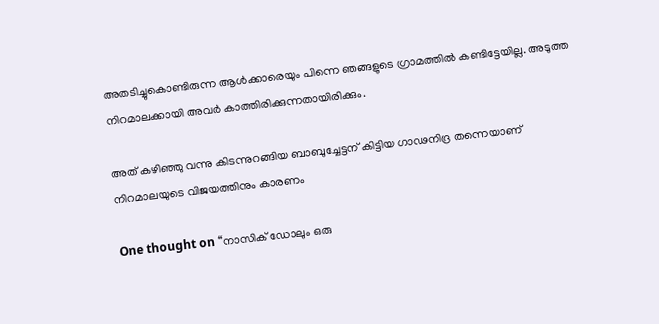അതടിച്ചുകൊണ്ടിരുന്ന ആൾക്കാരെയും പിന്നെ ഞങ്ങളുടെ ഗ്രാമത്തിൽ കണ്ടിട്ടേയില്ല. അടുത്ത നിറമാലക്കായി അവർ കാത്തിരിക്കുന്നതായിരിക്കും.

അത് കഴിഞ്ഞു വന്നു കിടന്നുറങ്ങിയ ബാബുച്ചേട്ടന് കിട്ടിയ ഗാഢനിദ്ര തന്നെയാണ് നിറമാലയുടെ വിജയത്തിനും കാരണം

One thought on “നാസിക് ഡോലും ഒരു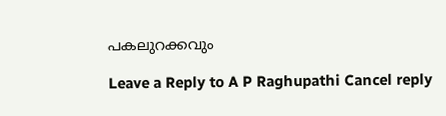പകലുറക്കവും

Leave a Reply to A P Raghupathi Cancel reply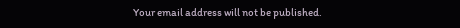Your email address will not be published.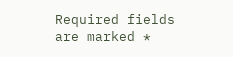Required fields are marked *